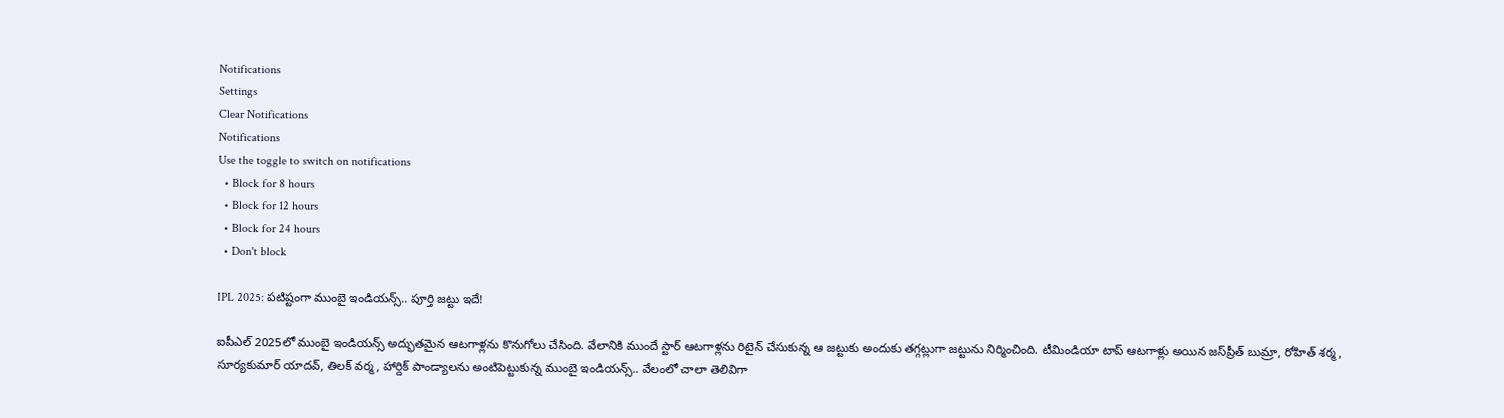Notifications
Settings
Clear Notifications
Notifications
Use the toggle to switch on notifications
  • Block for 8 hours
  • Block for 12 hours
  • Block for 24 hours
  • Don't block

IPL 2025: పటిష్టంగా ముంబై ఇండియన్స్.. పూర్తి జట్టు ఇదే!

ఐపీఎల్ 2025లో ముంబై ఇండియన్స్ అద్భుతమైన ఆటగాళ్లను కొనుగోలు చేసింది. వేలానికి ముందే స్టార్ ఆటగాళ్లను రిటైన్ చేసుకున్న ఆ జట్టుకు అందుకు తగ్గట్లుగా జట్టును నిర్మించింది. టీమిండియా టాప్ ఆటగాళ్లు అయిన జస్‌ప్రీత్ బుమ్రా, రోహిత్ శర్మ, సూర్యకుమార్ యాదవ్, తిలక్ వర్మ, హార్దిక్ పాండ్యాలను అంటిపెట్టుకున్న ముంబై ఇండియన్స్.. వేలంలో చాలా తెలివిగా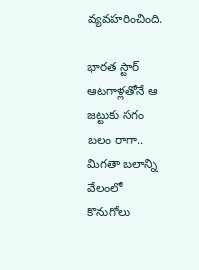వ్యవహరించింది.

భారత స్టార్ ఆటగాళ్లతోనే ఆ జట్టుకు సగం బలం రాగా.. మిగతా బలాన్ని వేలంలో కొనుగోలు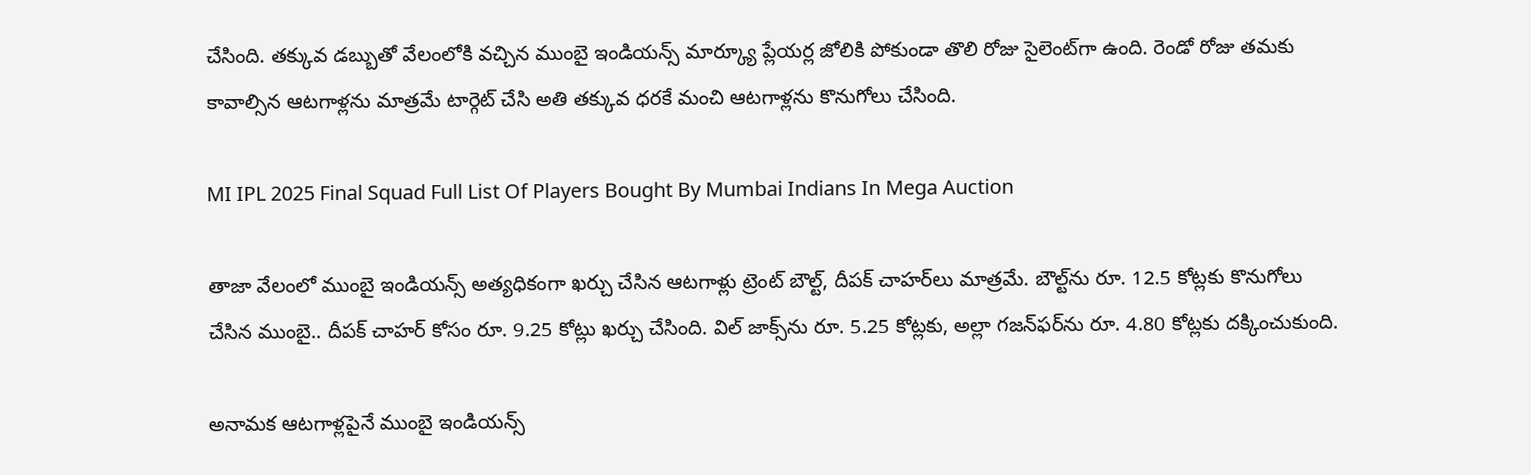చేసింది. తక్కువ డబ్బుతో వేలంలోకి వచ్చిన ముంబై ఇండియన్స్ మార్క్యూ ప్లేయర్ల జోలికి పోకుండా తొలి రోజు సైలెంట్‌గా ఉంది. రెండో రోజు తమకు కావాల్సిన ఆటగాళ్లను మాత్రమే టార్గెట్ చేసి అతి తక్కువ ధరకే మంచి ఆటగాళ్లను కొనుగోలు చేసింది.

MI IPL 2025 Final Squad Full List Of Players Bought By Mumbai Indians In Mega Auction

తాజా వేలంలో ముంబై ఇండియన్స్ అత్యధికంగా ఖర్చు చేసిన ఆటగాళ్లు ట్రెంట్ బౌల్ట్, దీపక్ చాహర్‌లు మాత్రమే. బౌల్ట్‌ను రూ. 12.5 కోట్లకు కొనుగోలు చేసిన ముంబై.. దీపక్ చాహర్ కోసం రూ. 9.25 కోట్లు ఖర్చు చేసింది. విల్ జాక్స్‌ను రూ. 5.25 కోట్లకు, అల్లా గజన్‌ఫర్‌ను రూ. 4.80 కోట్లకు దక్కించుకుంది.

అనామక ఆటగాళ్లపైనే ముంబై ఇండియన్స్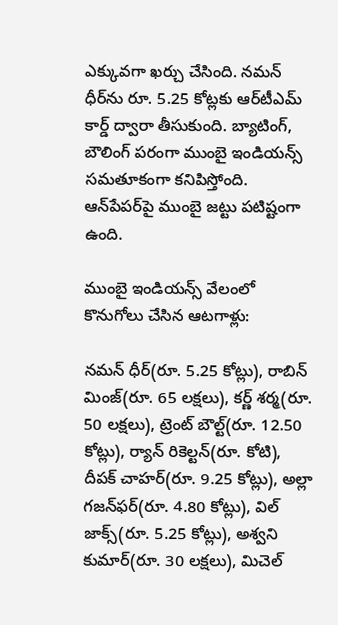ఎక్కువగా ఖర్చు చేసింది. నమన్ ధీర్‌ను రూ. 5.25 కోట్లకు ఆర్‌టీఎమ్ కార్డ్ ద్వారా తీసుకుంది. బ్యాటింగ్, బౌలింగ్ పరంగా ముంబై ఇండియన్స్ సమతూకంగా కనిపిస్తోంది. ఆన్‌పేపర్‌పై ముంబై జట్టు పటిష్టంగా ఉంది.

ముంబై ఇండియన్స్ వేలంలో కొనుగోలు చేసిన ఆటగాళ్లు:

నమన్ ధీర్(రూ. 5.25 కోట్లు), రాబిన్ మింజ్(రూ. 65 లక్షలు), కర్ణ్ శర్మ(రూ. 50 లక్షలు), ట్రెంట్ బౌల్ట్(రూ. 12.50 కోట్లు), ర్యాన్ రికెల్టన్(రూ. కోటి), దీపక్ చాహర్(రూ. 9.25 కోట్లు), అల్లా గజన్‌ఫర్(రూ. 4.80 కోట్లు), విల్ జాక్స్(రూ. 5.25 కోట్లు), అశ్వని కుమార్(రూ. 30 లక్షలు), మిచెల్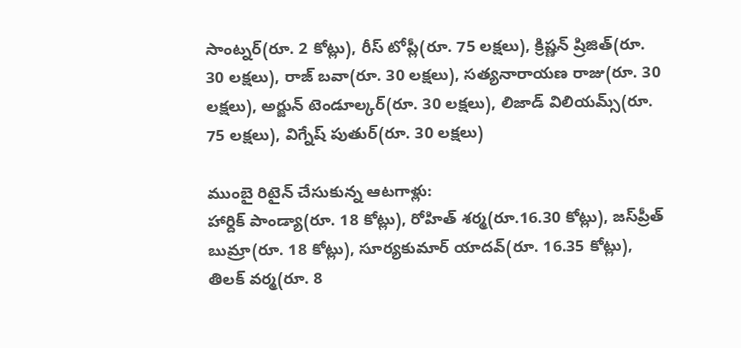సాంట్నర్(రూ. 2 కోట్లు), రీస్ టోప్లీ(రూ. 75 లక్షలు), క్రిష్ణన్ ష్రిజిత్(రూ. 30 లక్షలు), రాజ్ బవా(రూ. 30 లక్షలు), సత్యనారాయణ రాజు(రూ. 30 లక్షలు), అర్జున్ టెండూల్కర్(రూ. 30 లక్షలు), లిజాడ్ విలియమ్స్(రూ. 75 లక్షలు), విగ్నేష్ పుతుర్(రూ. 30 లక్షలు)

ముంబై రిటైన్ చేసుకున్న ఆటగాళ్లు:
హార్దిక్ పాండ్యా(రూ. 18 కోట్లు), రోహిత్ శర్మ(రూ.16.30 కోట్లు), జస్‌ప్రీత్ బుమ్రా(రూ. 18 కోట్లు), సూర్యకుమార్ యాదవ్(రూ. 16.35 కోట్లు), తిలక్ వర్మ(రూ. 8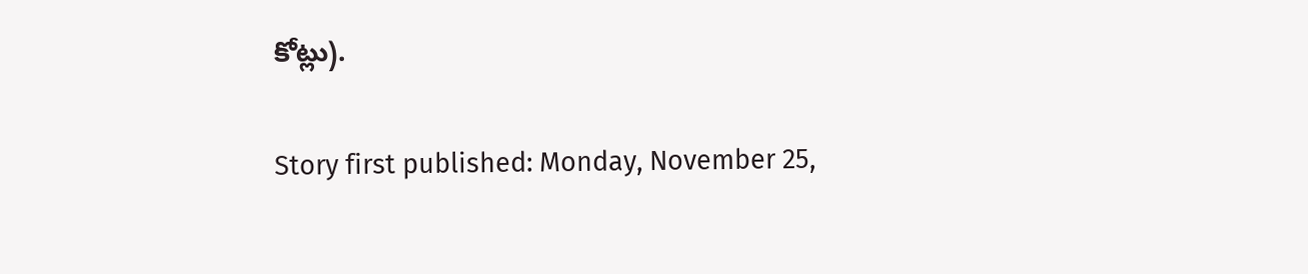కోట్లు).

Story first published: Monday, November 25,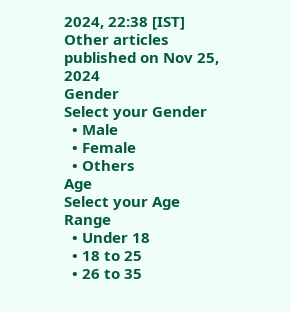2024, 22:38 [IST]
Other articles published on Nov 25, 2024
Gender
Select your Gender
  • Male
  • Female
  • Others
Age
Select your Age Range
  • Under 18
  • 18 to 25
  • 26 to 35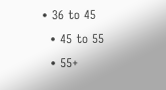• 36 to 45
  • 45 to 55
  • 55+